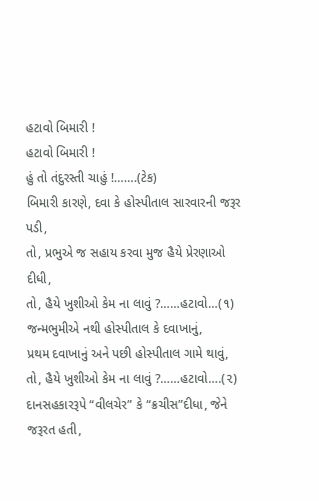હટાવો બિમારી !
હટાવો બિમારી !
હું તો તંદુરસ્તી ચાહું !…….(ટેક)
બિમારી કારણે, દવા કે હોસ્પીતાલ સારવારની જરૂર પડી,
તો, પ્રભુએ જ સહાય કરવા મુજ હૈયે પ્રેરણાઓ દીધી,
તો, હૈયે ખુશીઓ કેમ ના લાવું ?……હટાવો…(૧)
જન્મભુમીએ નથી હોસ્પીતાલ કે દવાખાનું,
પ્રથમ દવાખાનું અને પછી હોસ્પીતાલ ગામે થાવું,
તો, હૈયે ખુશીઓ કેમ ના લાવું ?……હટાવો….(૨)
દાનસહકારરૂપે “વીલચેર” કે “ક્રચીસ”દીધા, જેને જરૂરત હતી,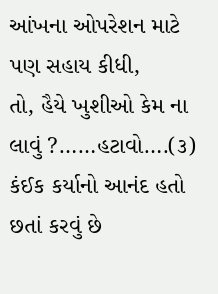આંખના ઓપરેશન માટે પણ સહાય કીધી,
તો, હૈયે ખુશીઓ કેમ ના લાવું ?……હટાવો….(૩)
કંઈક કર્યાનો આનંદ હતો છતાં કરવું છે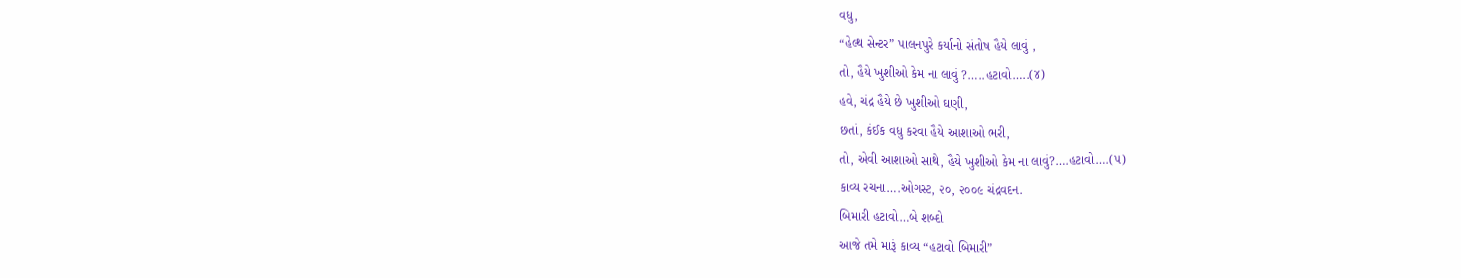વધુ,
“હેલ્થ સેન્ટર” પાલનપુરે કર્યાનો સંતોષ હૈયે લાવું ,
તો, હૈયે ખુશીઓ કેમ ના લાવું ?…..હટાવો…..(૪)
હવે, ચંદ્ર હૈયે છે ખુશીઓ ઘણી,
છતાં, કંઈક વધુ કરવા હૈયે આશાઓ ભરી,
તો, એવી આશાઓ સાથે, હૈયે ખુશીઓ કેમ ના લાવું?….હટાવો….(૫)
કાવ્ય રચના….ઓગસ્ટ, ૨૦, ૨૦૦૯ ચંદ્રવદન.
બિમારી હટાવો…બે શબ્દો
આજે તમે મારૂં કાવ્ય “હટાવો બિમારી”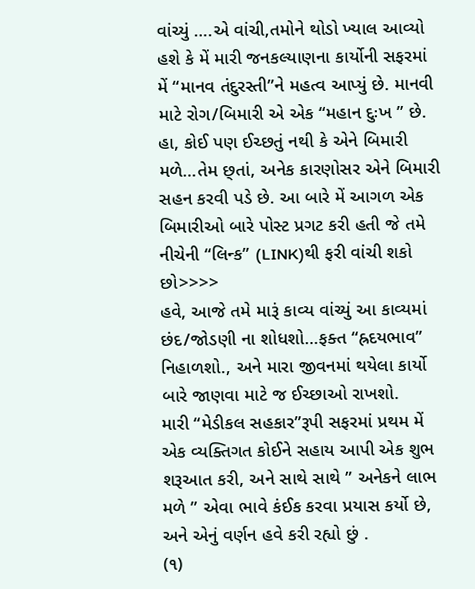વાંચ્યું ….એ વાંચી,તમોને થોડો ખ્યાલ આવ્યો હશે કે મેં મારી જનકલ્યાણના કાર્યોની સફરમાં મેં “માનવ તંદુરસ્તી”ને મહત્વ આપ્યું છે. માનવી માટે રોગ/બિમારી એ એક “મહાન દુઃખ ” છે. હા, કોઈ પણ ઈચ્છતું નથી કે એને બિમારી મળે…તેમ છ્તાં, અનેક કારણોસર એને બિમારી સહન કરવી પડે છે. આ બારે મેં આગળ એક બિમારીઓ બારે પોસ્ટ પ્રગટ કરી હતી જે તમે નીચેની “લિન્ક” (LINK)થી ફરી વાંચી શકો છો>>>>
હવે, આજે તમે મારૂં કાવ્ય વાંચ્યું આ કાવ્યમાં છંદ/જોડણી ના શોધશો…ફક્ત “હ્રદયભાવ” નિહાળશો., અને મારા જીવનમાં થયેલા કાર્યો બારે જાણવા માટે જ ઈચ્છાઓ રાખશો.
મારી “મેડીકલ સહકાર”રૂપી સફરમાં પ્રથમ મેં એક વ્યક્તિગત કોઈને સહાય આપી એક શુભ શરૂઆત કરી, અને સાથે સાથે ” અનેકને લાભ મળે ” એવા ભાવે કંઈક કરવા પ્રયાસ કર્યો છે, અને એનું વર્ણન હવે કરી રહ્યો છું .
(૧)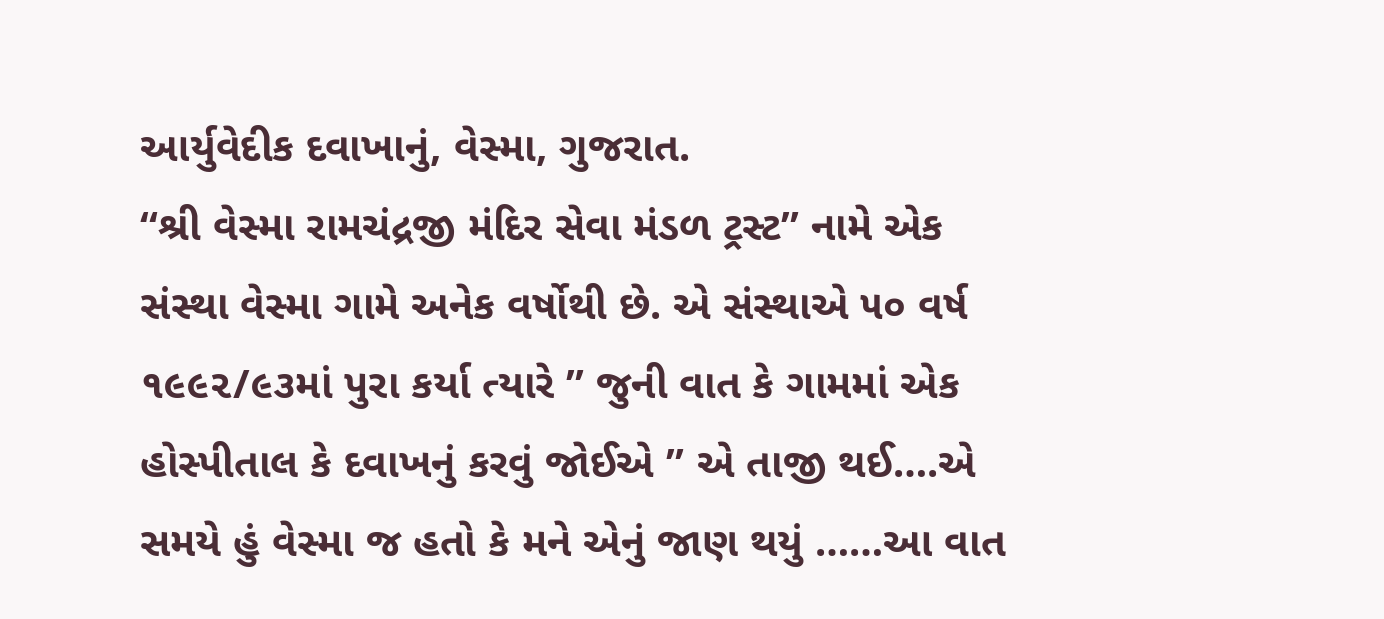આર્યુવેદીક દવાખાનું, વેસ્મા, ગુજરાત.
“શ્રી વેસ્મા રામચંદ્રજી મંદિર સેવા મંડળ ટ્રસ્ટ” નામે એક સંસ્થા વેસ્મા ગામે અનેક વર્ષોથી છે. એ સંસ્થાએ ૫૦ વર્ષ ૧૯૯૨/૯૩માં પુરા કર્યા ત્યારે ” જુની વાત કે ગામમાં એક હોસ્પીતાલ કે દવાખનું કરવું જોઈએ ” એ તાજી થઈ….એ સમયે હું વેસ્મા જ હતો કે મને એનું જાણ થયું ……આ વાત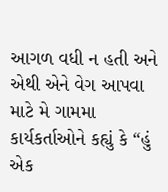આગળ વધી ન હતી અને એથી એને વેગ આપવા માટે મે ગામમા કાર્યકર્તાઓને કહ્યું કે “હું એક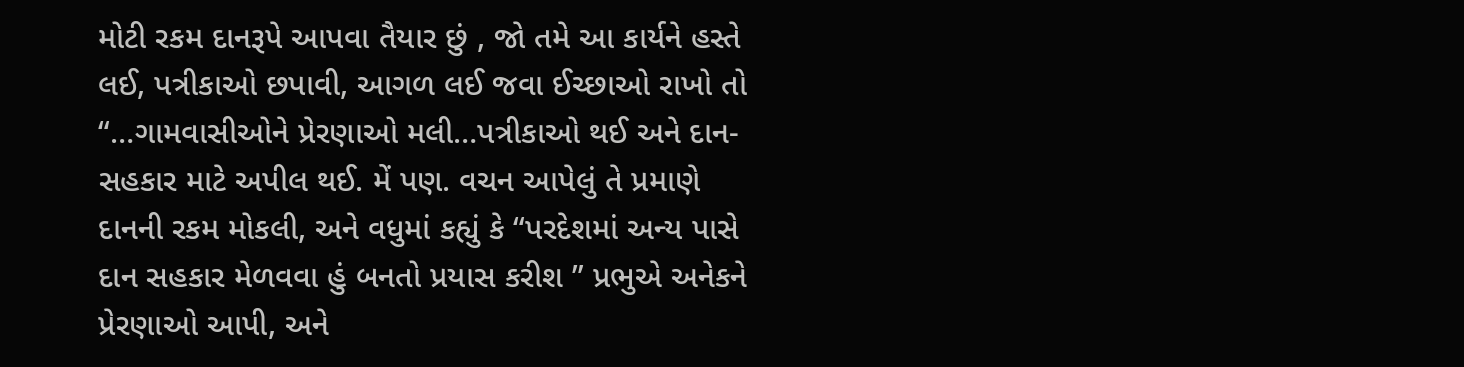મોટી રકમ દાનરૂપે આપવા તૈયાર છું , જો તમે આ કાર્યને હસ્તે લઈ, પત્રીકાઓ છપાવી, આગળ લઈ જવા ઈચ્છાઓ રાખો તો “…ગામવાસીઓને પ્રેરણાઓ મલી…પત્રીકાઓ થઈ અને દાન-સહકાર માટે અપીલ થઈ. મેં પણ. વચન આપેલું તે પ્રમાણે દાનની રકમ મોકલી, અને વધુમાં કહ્યું કે “પરદેશમાં અન્ય પાસે દાન સહકાર મેળવવા હું બનતો પ્રયાસ કરીશ ” પ્રભુએ અનેકને પ્રેરણાઓ આપી, અને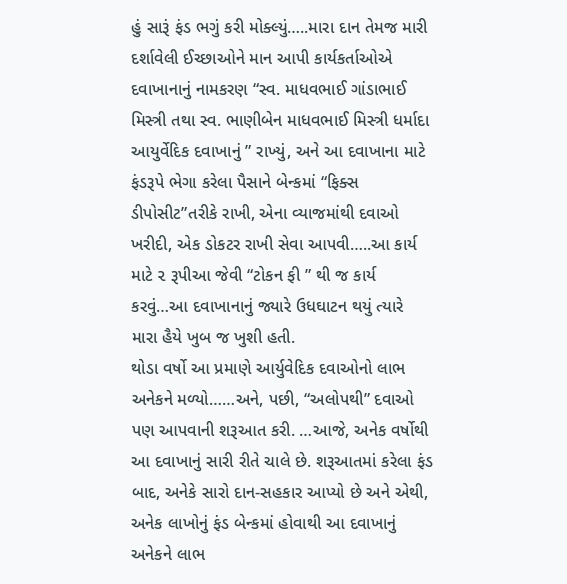હું સારૂં ફંડ ભગું કરી મોક્લ્યું…..મારા દાન તેમજ મારી દર્શાવેલી ઈચ્છાઓને માન આપી કાર્યકર્તાઓએ દવાખાનાનું નામકરણ “સ્વ. માધવભાઈ ગાંડાભાઈ મિસ્ત્રી તથા સ્વ. ભાણીબેન માધવભાઈ મિસ્ત્રી ધર્માદા આયુર્વેદિક દવાખાનું ” રાખ્યું, અને આ દવાખાના માટે ફંડરૂપે ભેગા કરેલા પૈસાને બેન્કમાં “ફિક્સ ડીપોસીટ”તરીકે રાખી, એના વ્યાજમાંથી દવાઓ ખરીદી, એક ડોકટર રાખી સેવા આપવી…..આ કાર્ય માટે ૨ રૂપીઆ જેવી “ટોકન ફી ” થી જ કાર્ય કરવું…આ દવાખાનાનું જ્યારે ઉધઘાટન થયું ત્યારે મારા હૈયે ખુબ જ ખુશી હતી.
થોડા વર્ષો આ પ્રમાણે આર્યુવેદિક દવાઓનો લાભ અનેકને મળ્યો……અને, પછી, “અલોપથી” દવાઓ પણ આપવાની શરૂઆત કરી. …આજે, અનેક વર્ષોથી આ દવાખાનું સારી રીતે ચાલે છે. શરૂઆતમાં કરેલા ફંડ બાદ, અનેકે સારો દાન-સહકાર આપ્યો છે અને એથી, અનેક લાખોનું ફંડ બેન્કમાં હોવાથી આ દવાખાનું અનેકને લાભ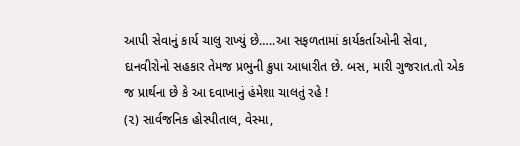આપી સેવાનું કાર્ય ચાલુ રાખ્યું છે…..આ સફળતામાં કાર્યકર્તાઓની સેવા, દાનવીરોનો સહકાર તેમજ પ્રભુની ક્રુપા આધારીત છે. બસ, મારી ગુજરાત.તો એક જ પ્રાર્થના છે કે આ દવાખાનું હંમેશા ચાલતું રહે !
(૨) સાર્વજનિક હોસ્પીતાલ, વેસ્મા,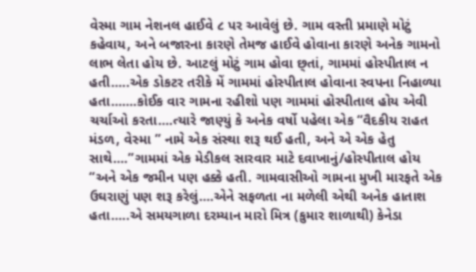વેસ્મા ગામ નેશનલ હાઈવે ૮ પર આવેલું છે. ગામ વસ્તી પ્રમાણે મોટું કહેવાય, અને બજારના કારણે તેમજ હાઈવે હોવાના કારણે અનેક ગામનો લાભ લેતા હોય છે. આટલું મોટું ગામ હોવા છ્તાં, ગામમાં હોસ્પીતાલ ન હતી…..એક ડોકટર તરીકે મેં ગામમાં હોસ્પીતાલ હોવાના સ્વપના નિહાળ્યા હતા…….કોઈક વાર ગામના રહીશો પણ ગામમાં હોસ્પીતાલ હોય એવી ચર્ચાઓ કરતા….ત્યારે જાણ્યું કે અનેક વર્ષો પહેલા એક “વૈદકીય રાહત મંડળ, વેસ્મા ” નામે એક સંસ્થા શરૂ થઈ હતી, અને એ એક હેતુ સાથે….”ગામમાં એક મેડીકલ સારવાર માટે દવાખાનું/હોસ્પીતાલ હોય “અને એક જમીન પણ હક્કે હતી. ગામવાસીઓ ગામના મુખી મારફતે એક ઉઘરાણું પણ શરૂ કરેલું….એને સફળતા ના મળેલી એથી અનેક હાતાશ હતા…..એ સમયગાળા દરમ્યાન મારો મિત્ર (કુમાર શાળાથી) કેનેડા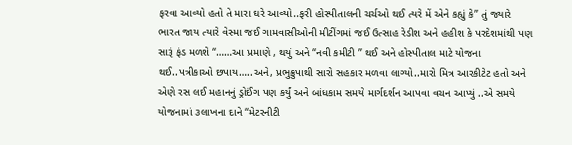ફરવા આવ્યો હતો તે મારા ઘરે આવ્યો..ફરી હોસ્પીતાલની ચર્ચઓ થઈ ત્યરે મેં એને કહ્યું કે” તું જ્યારે ભારત જાય ત્યારે વેસ્મા જઈ ગામવાસીઓની મીટીંગમાં જઈ ઉત્સાહ રેડીશ અને હહીશ કે પરદેશમાંથી પણ સારૂં ફંડ મળશે “……આ પ્રમાણે , થયું અને “નવી કમીટી ” થઈ અને હોસ્પીતાલ માટે યોજના થઈ..પત્રીકાઓ છપાય…..અને, પ્રભુક્રુપાથી સારો સહકાર મળવા લાગ્યો..મારો મિત્ર આરકીટેટ હતો અને એણે રસ લઈ મહાનનું ડ્રોઈંગ પણ કર્યું અને બાંધકામ સમયે માર્ગદર્શન આપવા વચન આપ્યું ..એ સમયે યોજનામાં ૩લાખના દાને “મેટરનીટી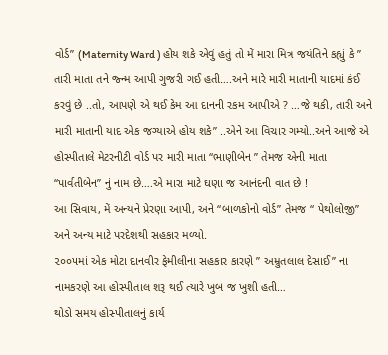વોર્ડ” (Maternity Ward ) હોય શકે એવું હતું તો મેં મારા મિત્ર જયંતિને કહ્યું કે ” તારી માતા તને જ્ન્મ આપી ગુજરી ગઈ હતી….અને મારે મારી માતાની યાદમાં કંઈ કરવું છે ..તો, આપણે એ થઈ કેમ આ દાનની રકમ આપીએ ? …જે થકી, તારી અને મારી માતાની યાદ એક જગ્યાએ હોય શકે” ..એને આ વિચાર ગમ્યો..અને આજે એ હોસ્પીતાલે મેટરનીટી વોર્ડ પર મારી માતા “ભાણીબેન ” તેમજ એની માતા “પાર્વતીબેન” નું નામ છે….એ મારા માટે ઘણા જ આનંદની વાત છે !
આ સિવાય, મેં અન્યને પ્રેરણા આપી, અને “બાળકોનો વોર્ડ” તેમજ “ પેથોલોજી” અને અન્ય માટે પરદેશથી સહકાર મળ્યો.
૨૦૦૫માં એક મોટા દાનવીર ફેમીલીના સહકાર કારણે ” અમ્રુતલાલ દેસાઈ” ના નામકરણે આ હોસ્પીતાલ શરૂ થઈ ત્યારે ખુબ જ ખુશી હતી…
થોડો સમય હોસ્પીતાલનું કાર્ય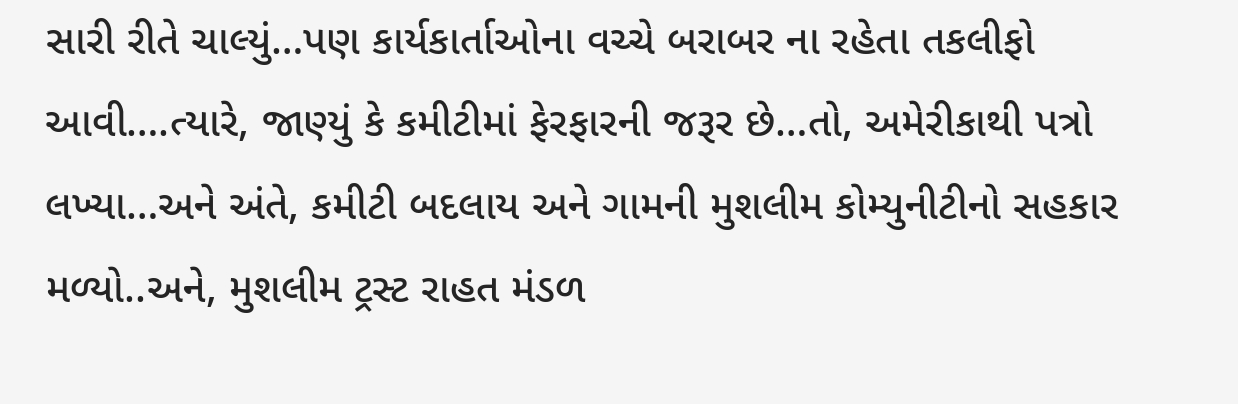સારી રીતે ચાલ્યું…પણ કાર્યકાર્તાઓના વચ્ચે બરાબર ના રહેતા તકલીફો આવી….ત્યારે, જાણ્યું કે કમીટીમાં ફેરફારની જરૂર છે…તો, અમેરીકાથી પત્રો લખ્યા…અને અંતે, કમીટી બદલાય અને ગામની મુશલીમ કોમ્યુનીટીનો સહકાર મળ્યો..અને, મુશલીમ ટ્રસ્ટ રાહત મંડળ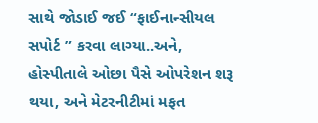સાથે જોડાઈ જઈ “ફાઈનાન્સીયલ સપોર્ટ ” કરવા લાગ્યા..અને, હોસ્પીતાલે ઓછા પૈસે ઓપરેશન શરૂ થયા, અને મેટરનીટીમાં મફત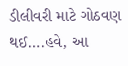ડીલીવરી માટે ગોઠવણ થઈ….હવે, આ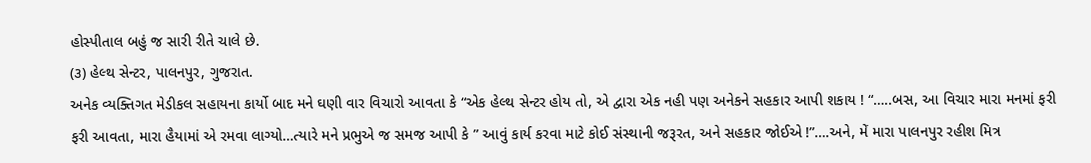હોસ્પીતાલ બહું જ સારી રીતે ચાલે છે.
(૩) હેલ્થ સેન્ટર, પાલનપુર, ગુજરાત.
અનેક વ્યક્તિગત મેડીકલ સહાયના કાર્યો બાદ મને ઘણી વાર વિચારો આવતા કે “એક હેલ્થ સેન્ટર હોય તો, એ દ્વારા એક નહી પણ અનેકને સહકાર આપી શકાય ! “…..બસ, આ વિચાર મારા મનમાં ફરી ફરી આવતા, મારા હૈયામાં એ રમવા લાગ્યો…ત્યારે મને પ્રભુએ જ સમજ આપી કે ” આવું કાર્ય કરવા માટે કોઈ સંસ્થાની જરૂરત, અને સહકાર જોઈએ !”….અને, મેં મારા પાલનપુર રહીશ મિત્ર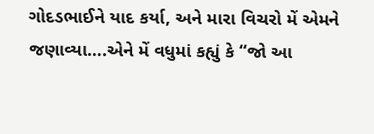ગોદડભાઈને યાદ કર્યા, અને મારા વિચરો મેં એમને જણાવ્યા….એને મેં વધુમાં કહ્યું કે “જો આ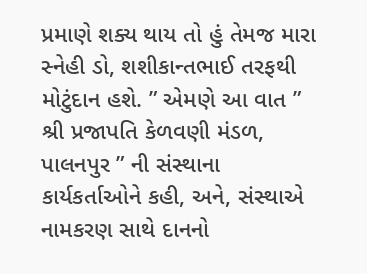પ્રમાણે શક્ય થાય તો હું તેમજ મારા સ્નેહી ડો, શશીકાન્તભાઈ તરફથી મોટુંદાન હશે. ” એમણે આ વાત ” શ્રી પ્રજાપતિ કેળવણી મંડળ, પાલનપુર ” ની સંસ્થાના કાર્યકર્તાઓને કહી, અને, સંસ્થાએ નામકરણ સાથે દાનનો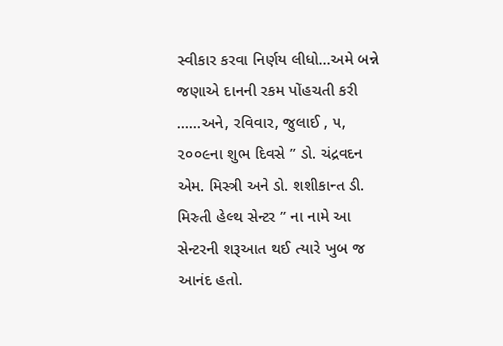સ્વીકાર કરવા નિર્ણય લીધો…અમે બન્ને જણાએ દાનની રકમ પોંહચતી કરી ……અને, રવિવાર, જુલાઈ , ૫, ૨૦૦૯ના શુભ દિવસે ” ડો. ચંદ્રવદન એમ. મિસ્ત્રી અને ડો. શશીકાન્ત ડી. મિસ્ર્તી હેલ્થ સેન્ટર ” ના નામે આ સેન્ટરની શરૂઆત થઈ ત્યારે ખુબ જ આનંદ હતો.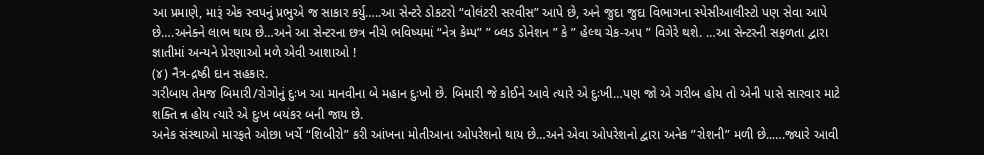આ પ્રમાણે, મારૂં એક સ્વપનું પ્રભુએ જ સાકાર કર્યુ…..આ સેન્ટરે ડોકટરો “વોલંટરી સરવીસ” આપે છે, અને જુદા જુદા વિભાગના સ્પેસીઆલીસ્ટો પણ સેવા આપે છે….અનેક્ને લાભ થાય છે…અને આ સેન્ટરના છત્ર નીચે ભવિષ્યમાં “નેત્ર કેમ્પ” ” બ્લડ ડોનેશન ” કે ” હેલ્થ ચેક-અપ ” વિગેરે થશે. …આ સેન્ટરની સફળતા દ્વારા જ્ઞાતીમાં અન્યને પ્રેરણાઓ મળે એવી આશાઓ !
(૪) નૈત્ર-દ્રષ્ઠી દાન સહકાર.
ગરીબાય તેમજ બિમારી/રોગોનું દુઃખ આ માનવીના બે મહાન દુઃખો છે. બિમારી જે કોઈને આવે ત્યારે એ દુઃખી…પણ જો એ ગરીબ હોય તો એની પાસે સારવાર માટે શક્તિ ન્ન હોય ત્યારે એ દુઃખ બયંકર બની જાય છે.
અનેક સંસ્થાઓ મારફતે ઓછા ખર્ચે “શિબીરો” કરી આંખના મોતીઆના ઓપરેશનો થાય છે…અને એવા ઓપરેશનો દ્વારા અનેક ”રોશની” મળી છે..….જ્યારે આવી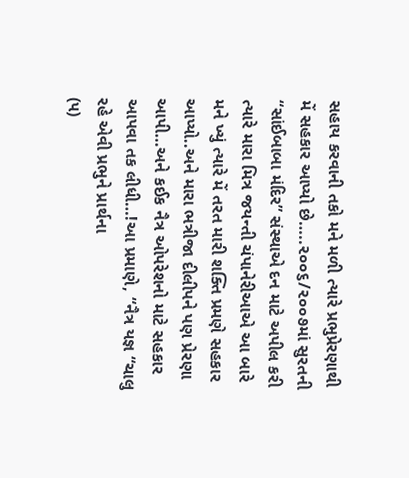સહાય કરવાની તકો મને મળી ત્યારે પ્રભુપ્રેરણાથી મેં સહકાર આપ્યો છે…..૨૦૦૬/૨૦૦૭માં સુરતની “સાંઈબાબા મંદિર” સંસ્થાએ દન માટે અપીલ કરી ત્યારે મારા મિત્ર જયન્તી ચંપાનેરીઆએ આ બારે મને ખ્યું ત્યારે મેં તરત મારી શક્તિ પ્રમણે સહકાર આપ્યો..અને મારા ભત્રીજા દીલીપને પણ પ્રેરણા આપી…અને કઈક નૈત્ર ઓપરેશનો માટે સહકાર આપવા તક લીધી…!આ પ્રમાણે, “નૈત્ર યજ્ઞ “ચાલુ રહે એવી પ્રભુને પ્રાર્થના
(૫)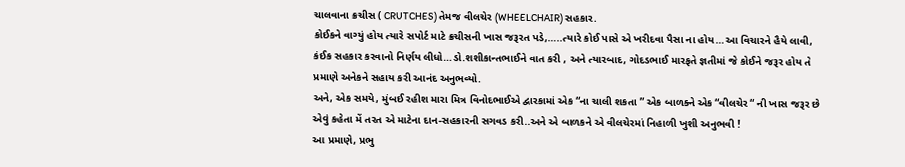ચાલવાના ક્રચીસ ( CRUTCHES) તેમજ વીલચેર (WHEELCHAIR) સહકાર.
કોઈકને વાગ્યું હોય ત્યારે સપોર્ટ માટે ક્રચીસની ખાસ જરૂરત પડે,…..ત્યારે કોઈ પાસે એ ખરીદવા પૈસા ના હોય…આ વિચારને હૈયે લાવી, કંઈક સહકાર કરવાનો નિર્ણય લીધો…ડો.શશીકાન્તભાઈને વાત કરી , અને ત્યારબાદ, ગોદડભાઈ મારફતે જ્ઞતીમાં જે કોઈને જરૂર હોય તે પ્રમાણે અનેકને સહાય કરી આનંદ અનુભવ્યો.
અને, એક સમયે, મુંબઈ રહીશ મારા મિત્ર વિનોદભાઈએ દ્વારકામાં એક “ના ચાલી શકતા ” એક બાળક્ને એક “વીલચેર “ ની ખાસ જરૂર છે એવું કહેતા મેં તરત એ માટેના દાન-સહકારની સગવડ કરી..અને એ બાળકને એ વીલચેરમાં નિહાળી ખુશી અનુભવી !
આ પ્રમાણે, પ્રભુ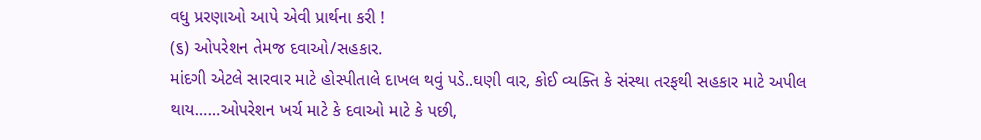વધુ પ્રરણાઓ આપે એવી પ્રાર્થના કરી !
(૬) ઓપરેશન તેમજ દવાઓ/સહકાર.
માંદગી એટલે સારવાર માટે હોસ્પીતાલે દાખલ થવું પડે..ઘણી વાર, કોઈ વ્યક્તિ કે સંસ્થા તરફથી સહકાર માટે અપીલ થાય……ઓપરેશન ખર્ચ માટે કે દવાઓ માટે કે પછી,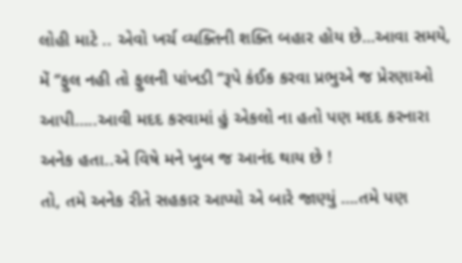લોહી માટે .. એવો ખર્ચ વ્યક્તિની શક્તિ બહાર હોય છે…આવા સમયે, મેં “ફુલ નહી તો ફુલની પાંખડી “રૂપે કંઈક કરવા પ્રભુએ જ પ્રેરણાઓ આપી…..આવી મદદ કરવામાં હું એકલો ના હતો પણ મદદ કરનારા અનેક હતા..એ વિષે મને ખુબ જ આનંદ થાય છે !
તો, તમે અનેક રીતે સહકાર આપ્યો એ બારે જાણ્યું ….તમે પણ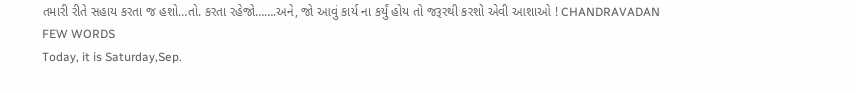તમારી રીતે સહાય કરતા જ હશો…તો. કરતા રહેજો…….અને, જો આવું કાર્ય ના કર્યું હોય તો જરૂરથી કરશો એવી આશાઓ ! CHANDRAVADAN
FEW WORDS
Today, it is Saturday,Sep.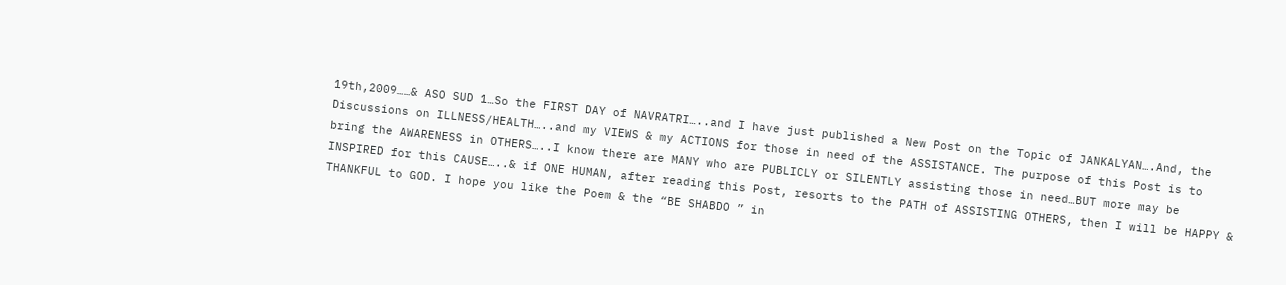19th,2009……& ASO SUD 1…So the FIRST DAY of NAVRATRI…..and I have just published a New Post on the Topic of JANKALYAN….And, the Discussions on ILLNESS/HEALTH…..and my VIEWS & my ACTIONS for those in need of the ASSISTANCE. The purpose of this Post is to bring the AWARENESS in OTHERS…..I know there are MANY who are PUBLICLY or SILENTLY assisting those in need…BUT more may be INSPIRED for this CAUSE…..& if ONE HUMAN, after reading this Post, resorts to the PATH of ASSISTING OTHERS, then I will be HAPPY & THANKFUL to GOD. I hope you like the Poem & the “BE SHABDO ” in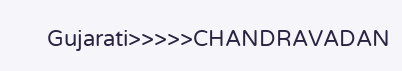Gujarati>>>>>CHANDRAVADAN